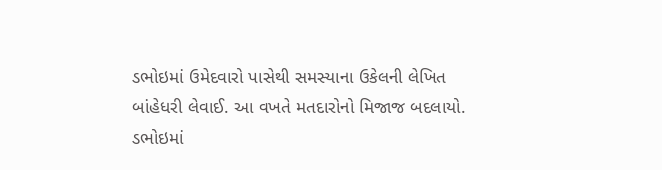ડભોઇમાં ઉમેદવારો પાસેથી સમસ્યાના ઉકેલની લેખિત બાંહેધરી લેવાઈ. આ વખતે મતદારોનો મિજાજ બદલાયો.
ડભોઇમાં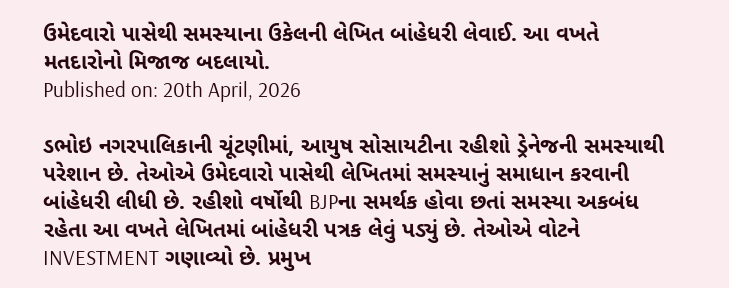ઉમેદવારો પાસેથી સમસ્યાના ઉકેલની લેખિત બાંહેધરી લેવાઈ. આ વખતે મતદારોનો મિજાજ બદલાયો.
Published on: 20th April, 2026

ડભોઇ નગરપાલિકાની ચૂંટણીમાં, આયુષ સોસાયટીના રહીશો ડ્રેનેજની સમસ્યાથી પરેશાન છે. તેઓએ ઉમેદવારો પાસેથી લેખિતમાં સમસ્યાનું સમાધાન કરવાની બાંહેધરી લીધી છે. રહીશો વર્ષોથી BJPના સમર્થક હોવા છતાં સમસ્યા અકબંધ રહેતા આ વખતે લેખિતમાં બાંહેધરી પત્રક લેવું પડ્યું છે. તેઓએ વોટને INVESTMENT ગણાવ્યો છે. પ્રમુખ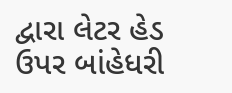દ્વારા લેટર હેડ ઉપર બાંહેધરી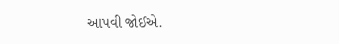આપવી જોઈએ.